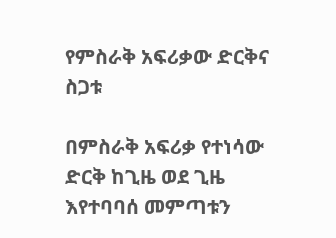የምስራቅ አፍሪቃው ድርቅና ስጋቱ

በምስራቅ አፍሪቃ የተነሳው ድርቅ ከጊዜ ወደ ጊዜ እየተባባሰ መምጣቱን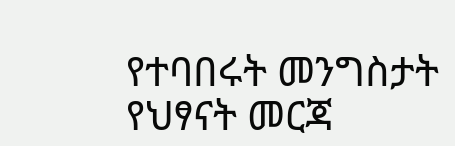የተባበሩት መንግስታት የህፃናት መርጃ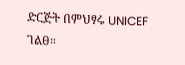ድርጅት በምህፃሩ UNICEF ገልፀ።